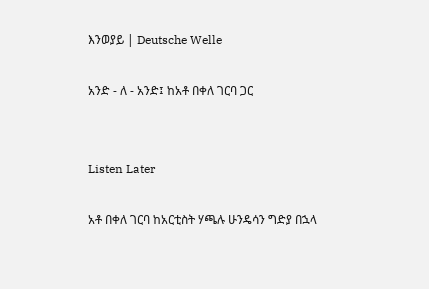እንወያይ | Deutsche Welle

አንድ - ለ - አንድ፤ ከአቶ በቀለ ገርባ ጋር


Listen Later

አቶ በቀለ ገርባ ከአርቲስት ሃጫሉ ሁንዴሳን ግድያ በኋላ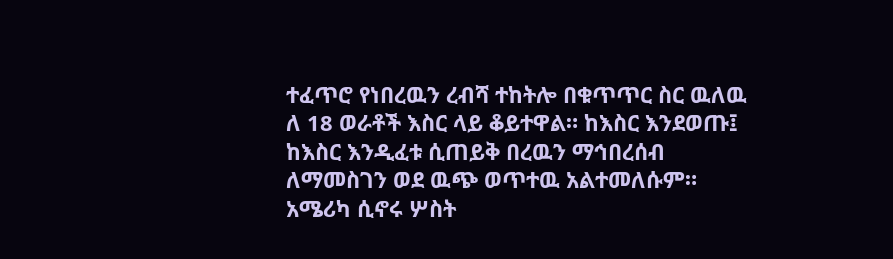ተፈጥሮ የነበረዉን ረብሻ ተከትሎ በቁጥጥር ስር ዉለዉ ለ 18 ወራቶች እስር ላይ ቆይተዋል። ከእስር እንደወጡ፤ ከእስር እንዲፈቱ ሲጠይቅ በረዉን ማኅበረሰብ ለማመስገን ወደ ዉጭ ወጥተዉ አልተመለሱም። አሜሪካ ሲኖሩ ሦስት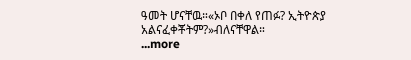ዓመት ሆናቸዉ።«ኦቦ በቀለ የጠፉ? ኢትዮጵያ አልናፈቀቾትም?»ብለናቸዋል።
...more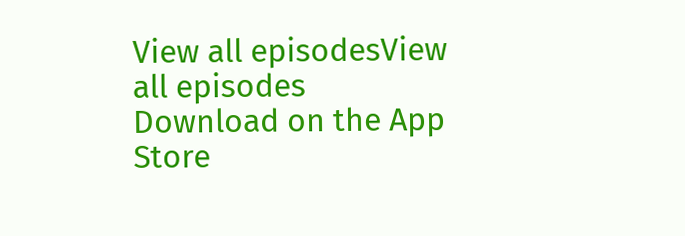View all episodesView all episodes
Download on the App Store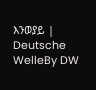እንወያይ | Deutsche WelleBy DW